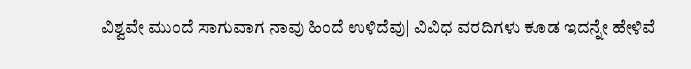ವಿಶ್ವವೇ ಮುಂದೆ ಸಾಗುವಾಗ ನಾವು ಹಿಂದೆ ಉಳಿದೆವು| ವಿವಿಧ ವರದಿಗಳು ಕೂಡ ಇದನ್ನೇ ಹೇಳಿವೆ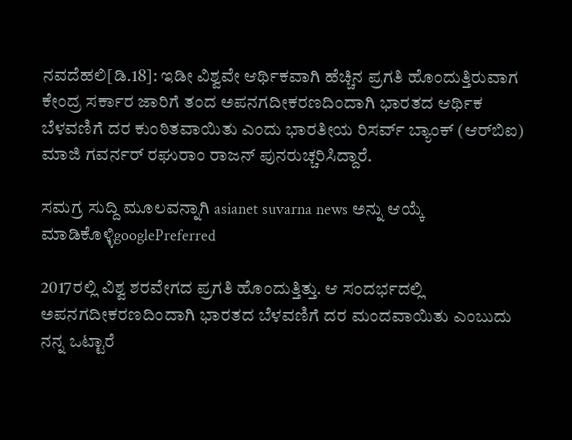ನವದೆಹಲಿ[ಡಿ.18]: ಇಡೀ ವಿಶ್ವವೇ ಆರ್ಥಿಕವಾಗಿ ಹೆಚ್ಚಿನ ಪ್ರಗತಿ ಹೊಂದುತ್ತಿರುವಾಗ ಕೇಂದ್ರ ಸರ್ಕಾರ ಜಾರಿಗೆ ತಂದ ಅಪನಗದೀಕರಣದಿಂದಾಗಿ ಭಾರತದ ಆರ್ಥಿಕ ಬೆಳವಣಿಗೆ ದರ ಕುಂಠಿತವಾಯಿತು ಎಂದು ಭಾರತೀಯ ರಿಸರ್ವ್ ಬ್ಯಾಂಕ್‌ (ಆರ್‌ಬಿಐ) ಮಾಜಿ ಗವರ್ನರ್‌ ರಘುರಾಂ ರಾಜನ್‌ ಪುನರುಚ್ಚರಿಸಿದ್ದಾರೆ.

ಸಮಗ್ರ ಸುದ್ದಿ ಮೂಲವನ್ನಾಗಿ asianet suvarna news ಅನ್ನು ಆಯ್ಕೆ ಮಾಡಿಕೊಳ್ಳಿgooglePreferred

2017ರಲ್ಲಿ ವಿಶ್ವ ಶರವೇಗದ ಪ್ರಗತಿ ಹೊಂದುತ್ತಿತ್ತು. ಆ ಸಂದರ್ಭದಲ್ಲಿ ಅಪನಗದೀಕರಣದಿಂದಾಗಿ ಭಾರತದ ಬೆಳವಣಿಗೆ ದರ ಮಂದವಾಯಿತು ಎಂಬುದು ನನ್ನ ಒಟ್ಟಾರೆ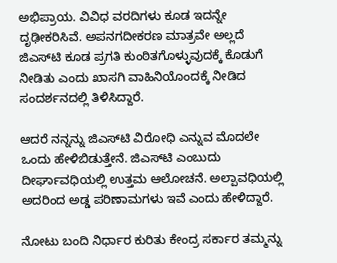ಅಭಿಪ್ರಾಯ. ವಿವಿಧ ವರದಿಗಳು ಕೂಡ ಇದನ್ನೇ ದೃಢೀಕರಿಸಿವೆ. ಅಪನಗದೀಕರಣ ಮಾತ್ರವೇ ಅಲ್ಲದೆ ಜಿಎಸ್‌ಟಿ ಕೂಡ ಪ್ರಗತಿ ಕುಂಠಿತಗೊಳ್ಳುವುದಕ್ಕೆ ಕೊಡುಗೆ ನೀಡಿತು ಎಂದು ಖಾಸಗಿ ವಾಹಿನಿಯೊಂದಕ್ಕೆ ನೀಡಿದ ಸಂದರ್ಶನದಲ್ಲಿ ತಿಳಿಸಿದ್ದಾರೆ.

ಆದರೆ ನನ್ನನ್ನು ಜಿಎಸ್‌ಟಿ ವಿರೋಧಿ ಎನ್ನುವ ಮೊದಲೇ ಒಂದು ಹೇಳಿಬಿಡುತ್ತೇನೆ. ಜಿಎಸ್‌ಟಿ ಎಂಬುದು ದೀರ್ಘಾವಧಿಯಲ್ಲಿ ಉತ್ತಮ ಆಲೋಚನೆ. ಅಲ್ಪಾವಧಿಯಲ್ಲಿ ಅದರಿಂದ ಅಡ್ಡ ಪರಿಣಾಮಗಳು ಇವೆ ಎಂದು ಹೇಳಿದ್ದಾರೆ.

ನೋಟು ಬಂದಿ ನಿರ್ಧಾರ ಕುರಿತು ಕೇಂದ್ರ ಸರ್ಕಾರ ತಮ್ಮನ್ನು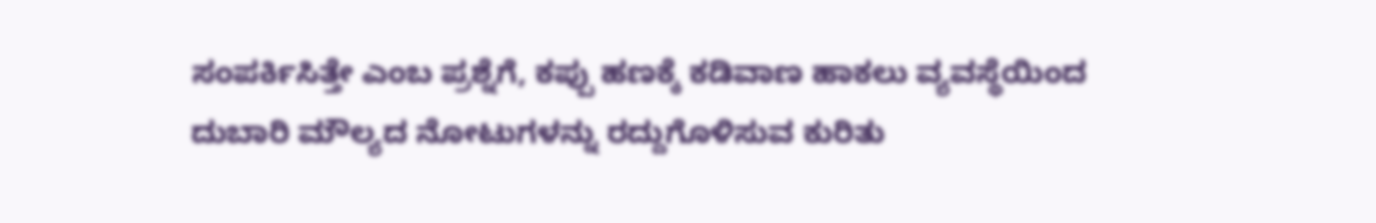ಸಂಪರ್ಕಿಸಿತ್ತೇ ಎಂಬ ಪ್ರಶ್ನೆಗೆ, ಕಪ್ಪು ಹಣಕ್ಕೆ ಕಡಿವಾಣ ಹಾಕಲು ವ್ಯವಸ್ಥೆಯಿಂದ ದುಬಾರಿ ಮೌಲ್ಯದ ನೋಟುಗಳನ್ನು ರದ್ದುಗೊಳಿಸುವ ಕುರಿತು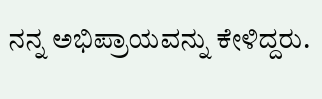ನನ್ನ ಅಭಿಪ್ರಾಯವನ್ನು ಕೇಳಿದ್ದರು.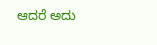ಆದರೆ ಅದು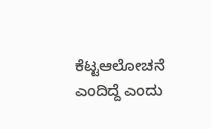ಕೆಟ್ಟಆಲೋಚನೆ ಎಂದಿದ್ದೆ ಎಂದು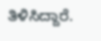ತಿಳಿಸಿದ್ದಾರೆ.